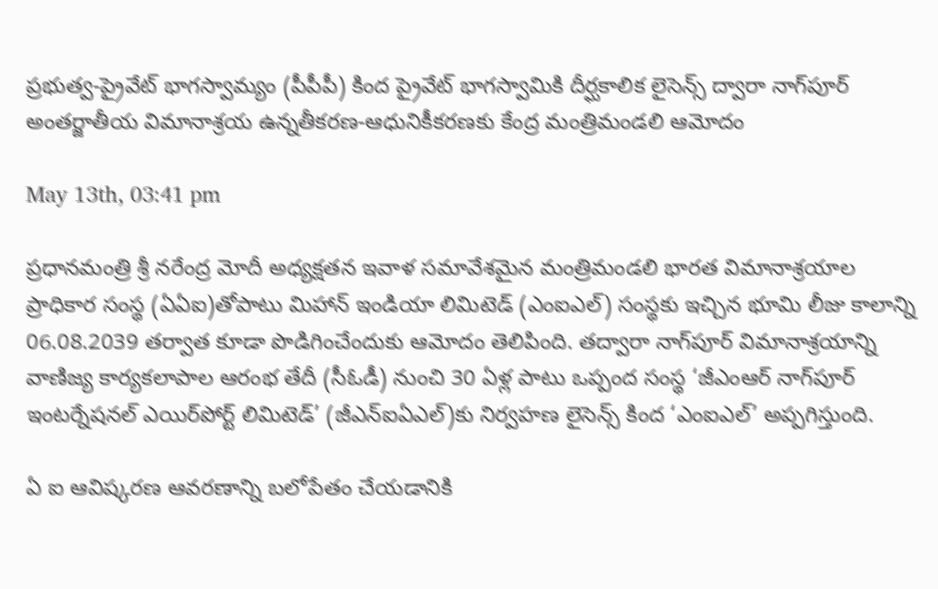ప్రభుత్వ-ప్రైవేట్ భాగస్వామ్యం (పీపీపీ) కింద ప్రైవేట్ భాగస్వామికి దీర్ఘకాలిక లైసెన్స్ ద్వారా నాగ్‌పూర్ అంతర్జాతీయ విమానాశ్రయ ఉన్నతీకరణ-ఆధునికీకరణకు కేంద్ర మంత్రిమండలి ఆమోదం

May 13th, 03:41 pm

ప్రధానమంత్రి శ్రీ నరేంద్ర మోదీ అధ్యక్షతన ఇవాళ సమావేశమైన మంత్రిమండలి భారత విమానాశ్రయాల ప్రాధికార సంస్థ (ఏఏఐ)తోపాటు మిహాన్ ఇండియా లిమిటెడ్ (ఎంఐఎల్‌) సంస్థకు ఇచ్చిన భూమి లీజు కాలాన్ని 06.08.2039 తర్వాత కూడా పొడిగించేందుకు ఆమోదం తెలిపింది. తద్వారా నాగ్‌పూర్ విమానాశ్రయాన్ని వాణిజ్య కార్యకలాపాల ఆరంభ తేదీ (సీఓడీ) నుంచి 30 ఏళ్ల పాటు ఒప్పంద సంస్థ ‘జీఎంఆర్ నాగ్‌పూర్ ఇంటర్నేషనల్ ఎయిర్‌పోర్ట్ లిమిటెడ్’ (జీఎన్‌ఐఏఎల్‌)కు నిర్వహణ లైసెన్స్ కింద ‘ఎంఐఎల్‌’ అప్పగిస్తుంది.

ఏ ఐ ఆవిష్కరణ ఆవరణాన్ని బలోపేతం చేయడానికి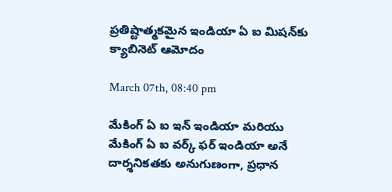ప్రతిష్టాత్మకమైన ఇండియా ఏ ఐ మిషన్‌కు క్యాబినెట్ ఆమోదం

March 07th, 08:40 pm

మేకింగ్ ఏ ఐ ఇన్ ఇండియా మరియు మేకింగ్ ఏ ఐ వర్క్ ఫర్ ఇండియా అనే దార్శనికతకు అనుగుణంగా, ప్రధాన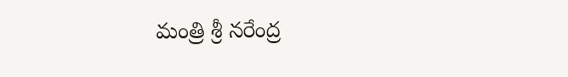మంత్రి శ్రీ నరేంద్ర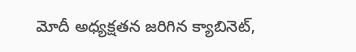మోదీ అధ్యక్షతన జరిగిన క్యాబినెట్,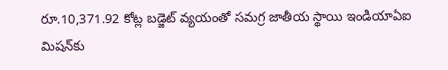రూ.10,371.92 కోట్ల బడ్జెట్ వ్యయంతో సమగ్ర జాతీయ స్థాయి ఇండియాఏఐ మిషన్‌కు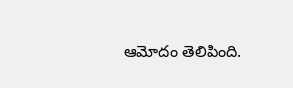ఆమోదం తెలిపింది.